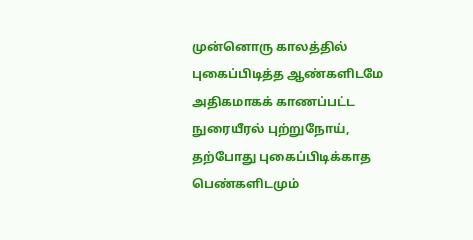முன்னொரு காலத்தில் புகைப்பிடித்த ஆண்களிடமே அதிகமாகக் காணப்பட்ட நுரையீரல் புற்றுநோய், தற்போது புகைப்பிடிக்காத பெண்களிடமும்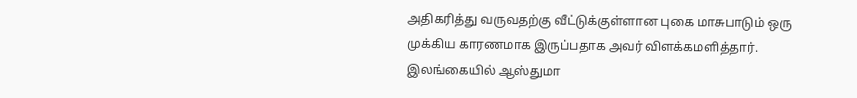அதிகரித்து வருவதற்கு வீட்டுக்குள்ளான புகை மாசுபாடும் ஒரு முக்கிய காரணமாக இருப்பதாக அவர் விளக்கமளித்தார்.
இலங்கையில் ஆஸ்துமா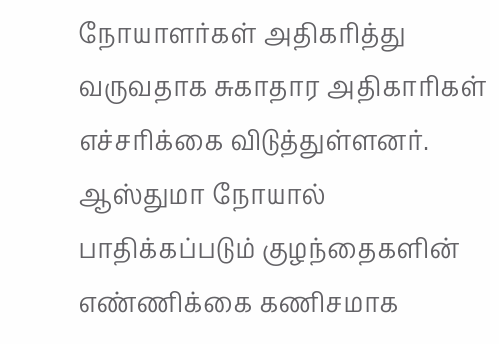நோயாளர்கள் அதிகரித்து வருவதாக சுகாதார அதிகாரிகள் எச்சரிக்கை விடுத்துள்ளனர்.
ஆஸ்துமா நோயால் பாதிக்கப்படும் குழந்தைகளின் எண்ணிக்கை கணிசமாக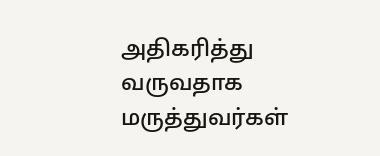அதிகரித்து வருவதாக மருத்துவர்கள்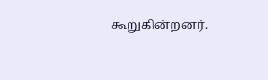கூறுகின்றனர்.